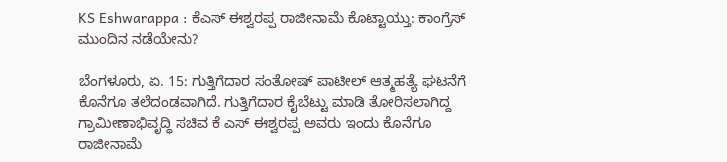KS Eshwarappa : ಕೆಎಸ್ ಈಶ್ವರಪ್ಪ ರಾಜೀನಾಮೆ ಕೊಟ್ಟಾಯ್ತು: ಕಾಂಗ್ರೆಸ್ ಮುಂದಿನ ನಡೆಯೇನು?

ಬೆಂಗಳೂರು, ಏ. 15: ಗುತ್ತಿಗೆದಾರ ಸಂತೋಷ್ ಪಾಟೀಲ್ ಆತ್ಮಹತ್ಯೆ ಘಟನೆಗೆ ಕೊನೆಗೂ ತಲೆದಂಡವಾಗಿದೆ. ಗುತ್ತಿಗೆದಾರ ಕೈಬೆಟ್ಟು ಮಾಡಿ ತೋರಿಸಲಾಗಿದ್ದ ಗ್ರಾಮೀಣಾಭಿವೃದ್ಧಿ ಸಚಿವ ಕೆ ಎಸ್ ಈಶ್ವರಪ್ಪ ಅವರು ಇಂದು ಕೊನೆಗೂ ರಾಜೀನಾಮೆ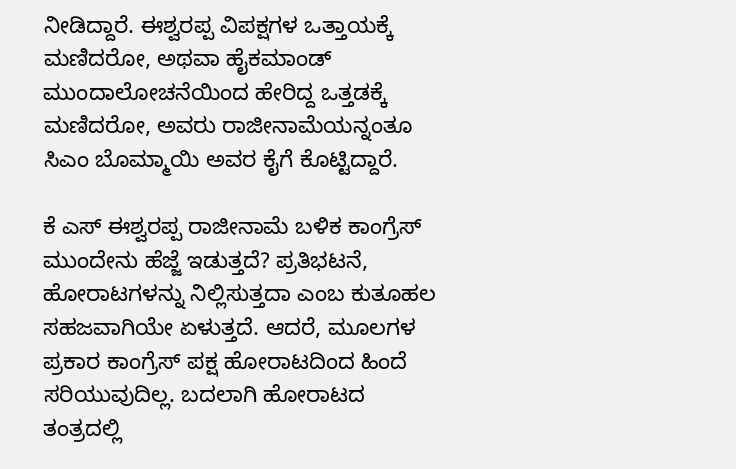ನೀಡಿದ್ದಾರೆ. ಈಶ್ವರಪ್ಪ ವಿಪಕ್ಷಗಳ ಒತ್ತಾಯಕ್ಕೆ ಮಣಿದರೋ, ಅಥವಾ ಹೈಕಮಾಂಡ್ ಮುಂದಾಲೋಚನೆಯಿಂದ ಹೇರಿದ್ದ ಒತ್ತಡಕ್ಕೆ ಮಣಿದರೋ, ಅವರು ರಾಜೀನಾಮೆಯನ್ನಂತೂ ಸಿಎಂ ಬೊಮ್ಮಾಯಿ ಅವರ ಕೈಗೆ ಕೊಟ್ಟಿದ್ದಾರೆ.

ಕೆ ಎಸ್ ಈಶ್ವರಪ್ಪ ರಾಜೀನಾಮೆ ಬಳಿಕ ಕಾಂಗ್ರೆಸ್ ಮುಂದೇನು ಹೆಜ್ಜೆ ಇಡುತ್ತದೆ? ಪ್ರತಿಭಟನೆ, ಹೋರಾಟಗಳನ್ನು ನಿಲ್ಲಿಸುತ್ತದಾ ಎಂಬ ಕುತೂಹಲ ಸಹಜವಾಗಿಯೇ ಏಳುತ್ತದೆ. ಆದರೆ, ಮೂಲಗಳ ಪ್ರಕಾರ ಕಾಂಗ್ರೆಸ್ ಪಕ್ಷ ಹೋರಾಟದಿಂದ ಹಿಂದೆ ಸರಿಯುವುದಿಲ್ಲ. ಬದಲಾಗಿ ಹೋರಾಟದ ತಂತ್ರದಲ್ಲಿ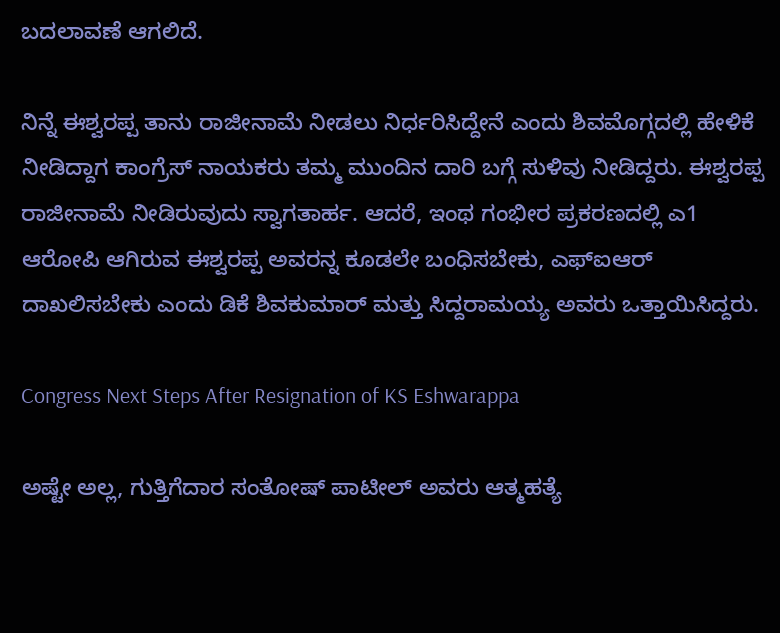ಬದಲಾವಣೆ ಆಗಲಿದೆ.

ನಿನ್ನೆ ಈಶ್ವರಪ್ಪ ತಾನು ರಾಜೀನಾಮೆ ನೀಡಲು ನಿರ್ಧರಿಸಿದ್ದೇನೆ ಎಂದು ಶಿವಮೊಗ್ಗದಲ್ಲಿ ಹೇಳಿಕೆ ನೀಡಿದ್ದಾಗ ಕಾಂಗ್ರೆಸ್ ನಾಯಕರು ತಮ್ಮ ಮುಂದಿನ ದಾರಿ ಬಗ್ಗೆ ಸುಳಿವು ನೀಡಿದ್ದರು. ಈಶ್ವರಪ್ಪ ರಾಜೀನಾಮೆ ನೀಡಿರುವುದು ಸ್ವಾಗತಾರ್ಹ. ಆದರೆ, ಇಂಥ ಗಂಭೀರ ಪ್ರಕರಣದಲ್ಲಿ ಎ1 ಆರೋಪಿ ಆಗಿರುವ ಈಶ್ವರಪ್ಪ ಅವರನ್ನ ಕೂಡಲೇ ಬಂಧಿಸಬೇಕು, ಎಫ್‌ಐಆರ್ ದಾಖಲಿಸಬೇಕು ಎಂದು ಡಿಕೆ ಶಿವಕುಮಾರ್ ಮತ್ತು ಸಿದ್ದರಾಮಯ್ಯ ಅವರು ಒತ್ತಾಯಿಸಿದ್ದರು.

Congress Next Steps After Resignation of KS Eshwarappa

ಅಷ್ಟೇ ಅಲ್ಲ, ಗುತ್ತಿಗೆದಾರ ಸಂತೋಷ್ ಪಾಟೀಲ್ ಅವರು ಆತ್ಮಹತ್ಯೆ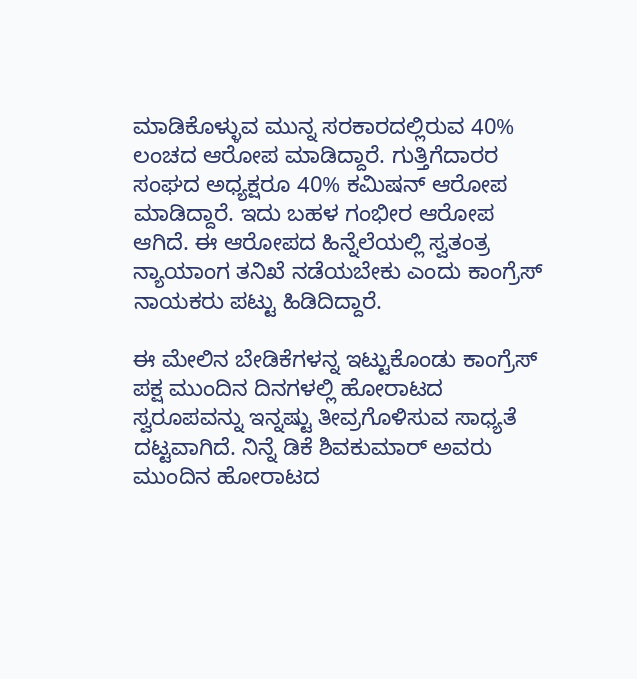ಮಾಡಿಕೊಳ್ಳುವ ಮುನ್ನ ಸರಕಾರದಲ್ಲಿರುವ 40% ಲಂಚದ ಆರೋಪ ಮಾಡಿದ್ದಾರೆ. ಗುತ್ತಿಗೆದಾರರ ಸಂಘದ ಅಧ್ಯಕ್ಷರೂ 40% ಕಮಿಷನ್ ಆರೋಪ ಮಾಡಿದ್ದಾರೆ. ಇದು ಬಹಳ ಗಂಭೀರ ಆರೋಪ ಆಗಿದೆ. ಈ ಆರೋಪದ ಹಿನ್ನೆಲೆಯಲ್ಲಿ ಸ್ವತಂತ್ರ ನ್ಯಾಯಾಂಗ ತನಿಖೆ ನಡೆಯಬೇಕು ಎಂದು ಕಾಂಗ್ರೆಸ್ ನಾಯಕರು ಪಟ್ಟು ಹಿಡಿದಿದ್ದಾರೆ.

ಈ ಮೇಲಿನ ಬೇಡಿಕೆಗಳನ್ನ ಇಟ್ಟುಕೊಂಡು ಕಾಂಗ್ರೆಸ್ ಪಕ್ಷ ಮುಂದಿನ ದಿನಗಳಲ್ಲಿ ಹೋರಾಟದ ಸ್ವರೂಪವನ್ನು ಇನ್ನಷ್ಟು ತೀವ್ರಗೊಳಿಸುವ ಸಾಧ್ಯತೆ ದಟ್ಟವಾಗಿದೆ. ನಿನ್ನೆ ಡಿಕೆ ಶಿವಕುಮಾರ್ ಅವರು ಮುಂದಿನ ಹೋರಾಟದ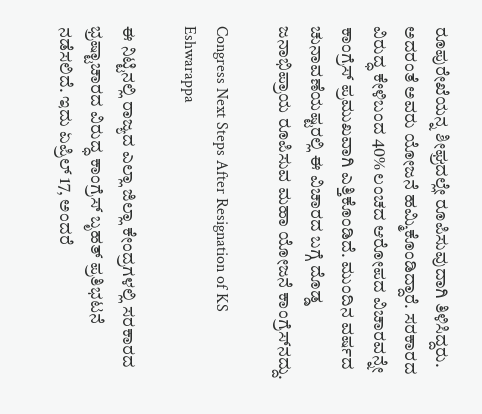ರೂಪುರೇಖೆಯನ್ನ ಶೀಘ್ರದಲ್ಲೇ ರೂಪಿಸುವುದಾಗಿ ತಿಳಿಸಿದ್ದರು. ಅದರಂತೆ ಅವರು ಯೋಜನೆ ಹಮ್ಮಿಕೊಂಡಿದ್ದಾರೆ. ಸರಕಾರದ ವಿರುದ್ಧ ಕೇಳಿಬಂದ 40% ಲಂಚದ ಆರೋಪದ ವಿಚಾರವನ್ನೇ ಕಾಂಗ್ರೆಸ್ ಪ್ರಮುಖವಾಗಿ ಎತ್ತಿಕೊಂಡಿದೆ. ಮುಂದಿನ ವರ್ಷದ ಚುನಾವಣೆಯಷ್ಟರಲ್ಲಿ ಈ ವಿಚಾರದ ಬಗ್ಗೆ ದೊಡ್ಡ ಜನಾಭಿಪ್ರಾಯ ರೂಪಿಸುವ ಮಹಾ ಯೋಜನೆ ಕಾಂಗ್ರೆಸ್‌ನದ್ದು.

Congress Next Steps After Resignation of KS Eshwarappa

ಈ ನಿಟ್ಟಿನಲ್ಲಿ ರಾಜ್ಯದ ಎಲ್ಲಾ ಜಿಲ್ಲಾ ಕೇಂದ್ರಗಳಲ್ಲಿ ಸರಕಾರದ ಭ್ರಷ್ಟಾಚಾರದ ವಿರುದ್ಧ ಕಾಂಗ್ರೆಸ್ ಬೃಹತ್ ಪ್ರತಿಭಟನೆ ನಡೆಸಲಿದೆ. ಇದು ಏಪ್ರಿಲ್ 17, ಅಂದರೆ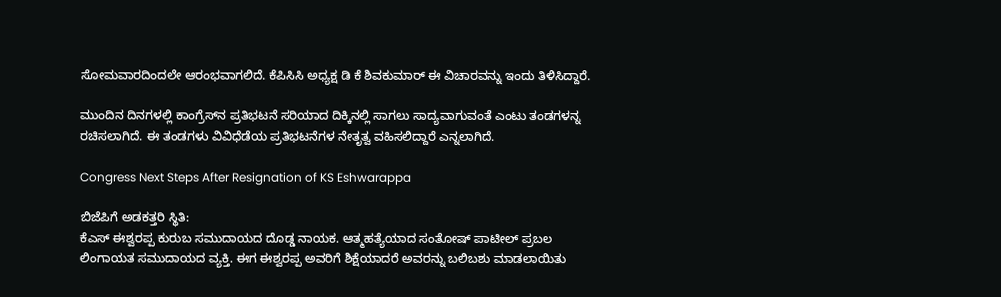ಸೋಮವಾರದಿಂದಲೇ ಆರಂಭವಾಗಲಿದೆ. ಕೆಪಿಸಿಸಿ ಅಧ್ಯಕ್ಷ ಡಿ ಕೆ ಶಿವಕುಮಾರ್ ಈ ವಿಚಾರವನ್ನು ಇಂದು ತಿಳಿಸಿದ್ದಾರೆ.

ಮುಂದಿನ ದಿನಗಳಲ್ಲಿ ಕಾಂಗ್ರೆಸ್‌ನ ಪ್ರತಿಭಟನೆ ಸರಿಯಾದ ದಿಕ್ಕಿನಲ್ಲಿ ಸಾಗಲು ಸಾದ್ಯವಾಗುವಂತೆ ಎಂಟು ತಂಡಗಳನ್ನ ರಚಿಸಲಾಗಿದೆ. ಈ ತಂಡಗಳು ವಿವಿಧೆಡೆಯ ಪ್ರತಿಭಟನೆಗಳ ನೇತೃತ್ವ ವಹಿಸಲಿದ್ದಾರೆ ಎನ್ನಲಾಗಿದೆ.

Congress Next Steps After Resignation of KS Eshwarappa

ಬಿಜೆಪಿಗೆ ಅಡಕತ್ತರಿ ಸ್ಥಿತಿ:
ಕೆಎಸ್ ಈಶ್ವರಪ್ಪ ಕುರುಬ ಸಮುದಾಯದ ದೊಡ್ಡ ನಾಯಕ. ಆತ್ಮಹತ್ಯೆಯಾದ ಸಂತೋಷ್ ಪಾಟೀಲ್ ಪ್ರಬಲ ಲಿಂಗಾಯತ ಸಮುದಾಯದ ವ್ಯಕ್ತಿ. ಈಗ ಈಶ್ವರಪ್ಪ ಅವರಿಗೆ ಶಿಕ್ಷೆಯಾದರೆ ಅವರನ್ನು ಬಲಿಬಶು ಮಾಡಲಾಯಿತು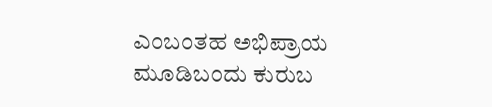ಎಂಬಂತಹ ಅಭಿಪ್ರಾಯ ಮೂಡಿಬಂದು ಕುರುಬ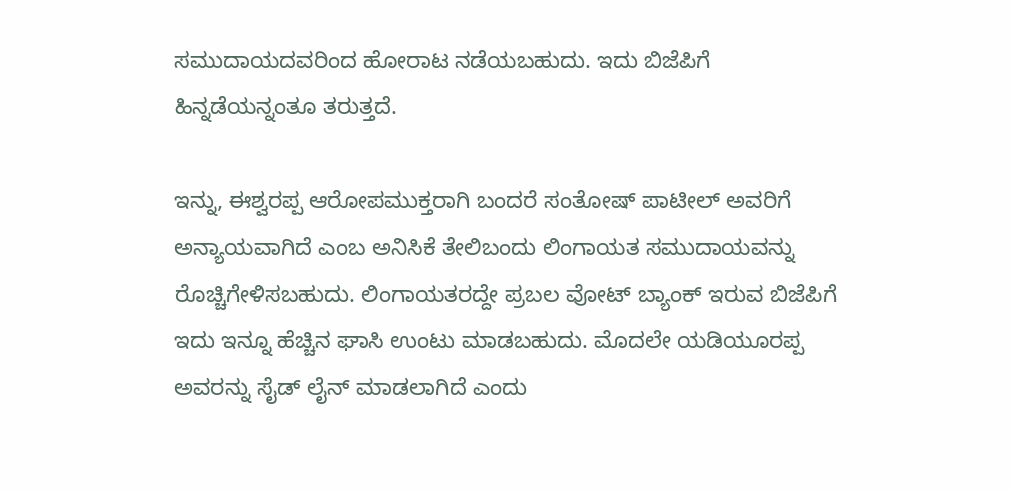ಸಮುದಾಯದವರಿಂದ ಹೋರಾಟ ನಡೆಯಬಹುದು. ಇದು ಬಿಜೆಪಿಗೆ ಹಿನ್ನಡೆಯನ್ನಂತೂ ತರುತ್ತದೆ.

ಇನ್ನು, ಈಶ್ವರಪ್ಪ ಆರೋಪಮುಕ್ತರಾಗಿ ಬಂದರೆ ಸಂತೋಷ್ ಪಾಟೀಲ್ ಅವರಿಗೆ ಅನ್ಯಾಯವಾಗಿದೆ ಎಂಬ ಅನಿಸಿಕೆ ತೇಲಿಬಂದು ಲಿಂಗಾಯತ ಸಮುದಾಯವನ್ನು ರೊಚ್ಚಿಗೇಳಿಸಬಹುದು. ಲಿಂಗಾಯತರದ್ದೇ ಪ್ರಬಲ ವೋಟ್ ಬ್ಯಾಂಕ್ ಇರುವ ಬಿಜೆಪಿಗೆ ಇದು ಇನ್ನೂ ಹೆಚ್ಚಿನ ಘಾಸಿ ಉಂಟು ಮಾಡಬಹುದು. ಮೊದಲೇ ಯಡಿಯೂರಪ್ಪ ಅವರನ್ನು ಸೈಡ್ ಲೈನ್ ಮಾಡಲಾಗಿದೆ ಎಂದು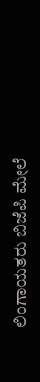ಲಿಂಗಾಯತರು ಬಿಜೆಪಿ ಮೇಲೆ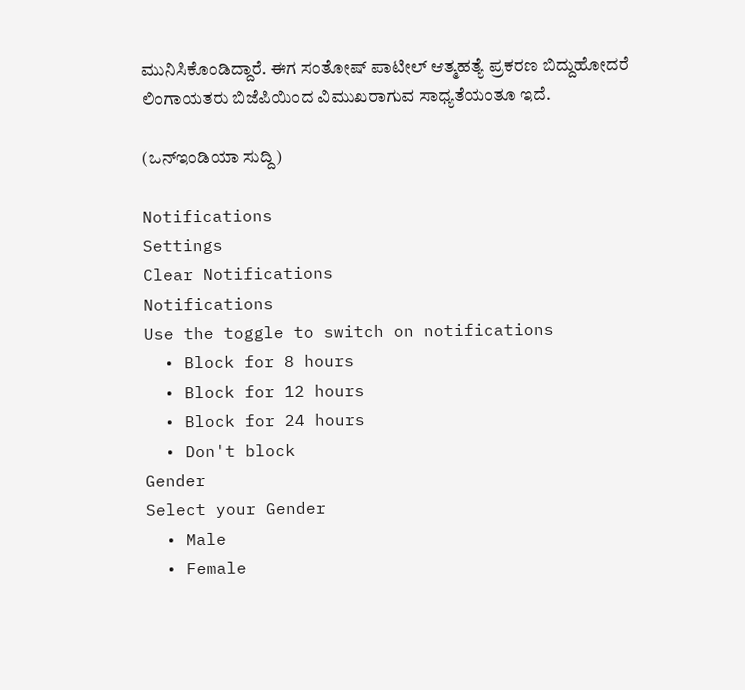ಮುನಿಸಿಕೊಂಡಿದ್ದಾರೆ. ಈಗ ಸಂತೋಷ್ ಪಾಟೀಲ್ ಆತ್ಮಹತ್ಯೆ ಪ್ರಕರಣ ಬಿದ್ದುಹೋದರೆ ಲಿಂಗಾಯತರು ಬಿಜೆಪಿಯಿಂದ ವಿಮುಖರಾಗುವ ಸಾಧ್ಯತೆಯಂತೂ ಇದೆ.

(ಒನ್ಇಂಡಿಯಾ ಸುದ್ದಿ)

Notifications
Settings
Clear Notifications
Notifications
Use the toggle to switch on notifications
  • Block for 8 hours
  • Block for 12 hours
  • Block for 24 hours
  • Don't block
Gender
Select your Gender
  • Male
  • Female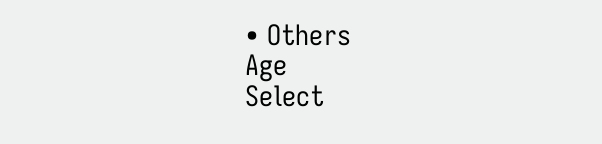• Others
Age
Select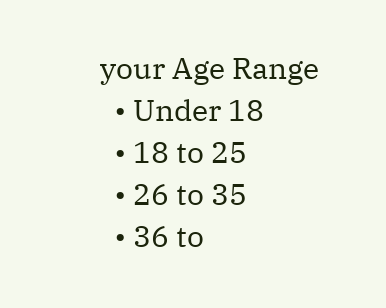your Age Range
  • Under 18
  • 18 to 25
  • 26 to 35
  • 36 to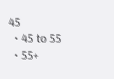45
  • 45 to 55
  • 55+